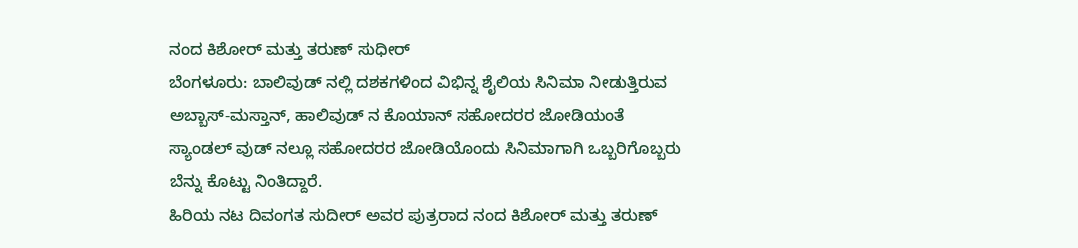ನಂದ ಕಿಶೋರ್ ಮತ್ತು ತರುಣ್ ಸುಧೀರ್
ಬೆಂಗಳೂರು: ಬಾಲಿವುಡ್ ನಲ್ಲಿ ದಶಕಗಳಿಂದ ವಿಭಿನ್ನ ಶೈಲಿಯ ಸಿನಿಮಾ ನೀಡುತ್ತಿರುವ ಅಬ್ಬಾಸ್-ಮಸ್ತಾನ್, ಹಾಲಿವುಡ್ ನ ಕೊಯಾನ್ ಸಹೋದರರ ಜೋಡಿಯಂತೆ ಸ್ಯಾಂಡಲ್ ವುಡ್ ನಲ್ಲೂ ಸಹೋದರರ ಜೋಡಿಯೊಂದು ಸಿನಿಮಾಗಾಗಿ ಒಬ್ಬರಿಗೊಬ್ಬರು ಬೆನ್ನು ಕೊಟ್ಟು ನಿಂತಿದ್ದಾರೆ.
ಹಿರಿಯ ನಟ ದಿವಂಗತ ಸುದೀರ್ ಅವರ ಪುತ್ರರಾದ ನಂದ ಕಿಶೋರ್ ಮತ್ತು ತರುಣ್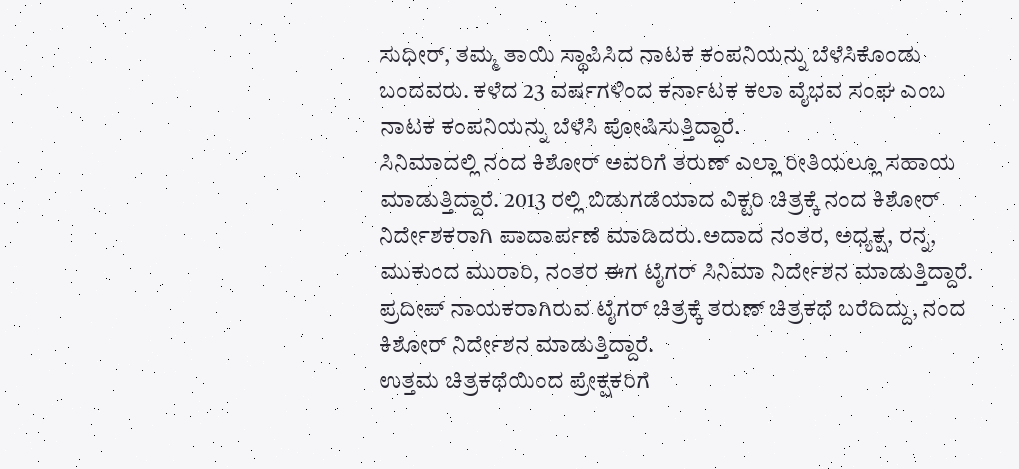ಸುಧೀರ್, ತಮ್ಮ ತಾಯಿ ಸ್ಥಾಪಿಸಿದ ನಾಟಕ ಕಂಪನಿಯನ್ನು ಬೆಳೆಸಿಕೊಂಡು ಬಂದವರು. ಕಳೆದ 23 ವರ್ಷಗಳಿಂದ ಕರ್ನಾಟಕ ಕಲಾ ವೈಭವ ಸಂಘ ಎಂಬ ನಾಟಕ ಕಂಪನಿಯನ್ನು ಬೆಳೆಸಿ ಪೋಷಿಸುತ್ತಿದ್ದಾರೆ.
ಸಿನಿಮಾದಲ್ಲಿ ನಂದ ಕಿಶೋರ್ ಅವರಿಗೆ ತರುಣ್ ಎಲ್ಲಾ ರೀತಿಯಲ್ಲೂ ಸಹಾಯ ಮಾಡುತ್ತಿದ್ದಾರೆ. 2013 ರಲ್ಲಿ ಬಿಡುಗಡೆಯಾದ ವಿಕ್ಟರಿ ಚಿತ್ರಕ್ಕೆ ನಂದ ಕಿಶೋರ್ ನಿರ್ದೇಶಕರಾಗಿ ಪಾದಾರ್ಪಣೆ ಮಾಡಿದರು.ಅದಾದ ನಂತರ, ಅಧ್ಯಕ್ಷ, ರನ್ನ, ಮುಕುಂದ ಮುರಾರಿ, ನಂತರ ಈಗ ಟೈಗರ್ ಸಿನಿಮಾ ನಿರ್ದೇಶನ ಮಾಡುತ್ತಿದ್ದಾರೆ.
ಪ್ರದೀಪ್ ನಾಯಕರಾಗಿರುವ ಟೈಗರ್ ಚಿತ್ರಕ್ಕೆ ತರುಣ್ ಚಿತ್ರಕಥೆ ಬರೆದಿದ್ದು, ನಂದ ಕಿಶೋರ್ ನಿರ್ದೇಶನ ಮಾಡುತ್ತಿದ್ದಾರೆ.
ಉತ್ತಮ ಚಿತ್ರಕಥೆಯಿಂದ ಪ್ರೇಕ್ಷಕರಿಗೆ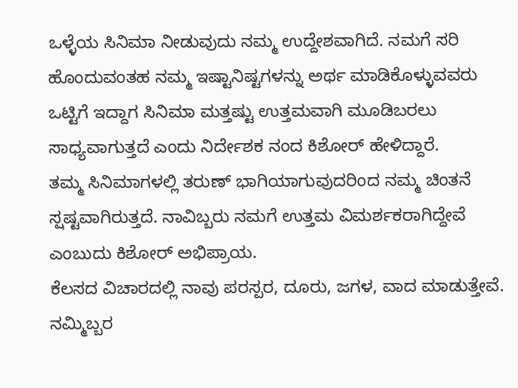ಒಳ್ಳೆಯ ಸಿನಿಮಾ ನೀಡುವುದು ನಮ್ಮ ಉದ್ದೇಶವಾಗಿದೆ. ನಮಗೆ ಸರಿ ಹೊಂದುವಂತಹ ನಮ್ಮ ಇಷ್ಟಾನಿಷ್ಟಗಳನ್ನು ಅರ್ಥ ಮಾಡಿಕೊಳ್ಳುವವರು ಒಟ್ಟಿಗೆ ಇದ್ದಾಗ ಸಿನಿಮಾ ಮತ್ತಷ್ಟು ಉತ್ತಮವಾಗಿ ಮೂಡಿಬರಲು ಸಾಧ್ಯವಾಗುತ್ತದೆ ಎಂದು ನಿರ್ದೇಶಕ ನಂದ ಕಿಶೋರ್ ಹೇಳಿದ್ದಾರೆ.
ತಮ್ಮ ಸಿನಿಮಾಗಳಲ್ಲಿ ತರುಣ್ ಭಾಗಿಯಾಗುವುದರಿಂದ ನಮ್ಮ ಚಿಂತನೆ ಸ್ಷಷ್ಟವಾಗಿರುತ್ತದೆ. ನಾವಿಬ್ಬರು ನಮಗೆ ಉತ್ತಮ ವಿಮರ್ಶಕರಾಗಿದ್ದೇವೆ ಎಂಬುದು ಕಿಶೋರ್ ಅಭಿಪ್ರಾಯ.
ಕೆಲಸದ ವಿಚಾರದಲ್ಲಿ ನಾವು ಪರಸ್ಪರ, ದೂರು, ಜಗಳ, ವಾದ ಮಾಡುತ್ತೇವೆ. ನಮ್ಮಿಬ್ಬರ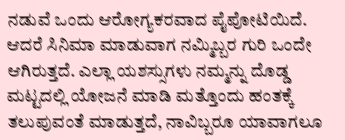ನಡುವೆ ಒಂದು ಆರೋಗ್ಯಕರವಾದ ಪೈಪೋಟಿಯಿದೆ. ಆದರೆ ಸಿನಿಮಾ ಮಾಡುವಾಗ ನಮ್ಮಿಬ್ಬರ ಗುರಿ ಒಂದೇ ಆಗಿರುತ್ತದೆ. ಎಲ್ಲಾ ಯಶಸ್ಸುಗಳು ನಮ್ಮನ್ನು ದೊಡ್ಡ ಮಟ್ಟದಲ್ಲಿ ಯೋಜನೆ ಮಾಡಿ ಮತ್ತೊಂದು ಹಂತಕ್ಕೆ ತಲುಪುವಂತೆ ಮಾಡುತ್ತದೆ, ನಾವಿಬ್ಬರೂ ಯಾವಾಗಲೂ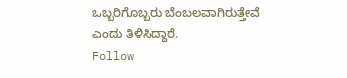ಒಬ್ಬರಿಗೊಬ್ಬರು ಬೆಂಬಲವಾಗಿರುತ್ತೇವೆ ಎಂದು ತಿಳಿಸಿದ್ದಾರೆ.
Follow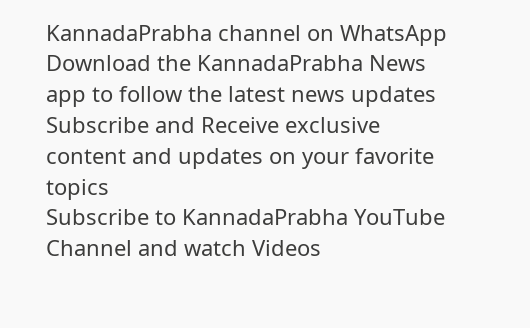KannadaPrabha channel on WhatsApp
Download the KannadaPrabha News app to follow the latest news updates
Subscribe and Receive exclusive content and updates on your favorite topics
Subscribe to KannadaPrabha YouTube Channel and watch Videos